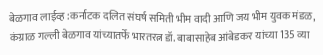बेळगाव लाईव्ह :कर्नाटक दलित संघर्ष समिती भीम वादी आणि जय भीम युवक मंडळ, कंग्राळ गल्ली बेळगाव यांच्यातर्फे भारतरत्न डॉ. बाबासाहेब आंबेडकर यांच्या 135 व्या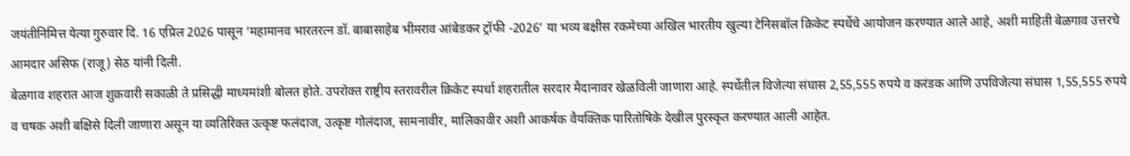जयंतीनिमित्त येत्या गुरुवार दि. 16 एप्रिल 2026 पासून ‘महामानव भारतरत्न डॉ. बाबासाहेब भीमराव आंबेडकर ट्रॉफी -2026’ या भव्य बक्षीस रकमेच्या अखिल भारतीय खुल्या टेनिसबॉल क्रिकेट स्पर्धेचे आयोजन करण्यात आले आहे, अशी माहिती बेळगाव उत्तरचे आमदार असिफ (राजू) सेठ यांनी दिली.
बेळगाव शहरात आज शुक्रवारी सकाळी ते प्रसिद्धी माध्यमांशी बोलत होते. उपरोक्त राष्ट्रीय स्तरावरील क्रिकेट स्पर्धा शहरातील सरदार मैदानावर खेळविली जाणारा आहे. स्पर्धेतील विजेत्या संघास 2,55,555 रुपये व करंडक आणि उपविजेत्या संघास 1,55,555 रुपये व चषक अशी बक्षिसे दिली जाणारा असून या व्यतिरिक्त उत्कृष्ट फलंदाज, उत्कृष्ट गोलंदाज, सामनावीर, मालिकावीर अशी आकर्षक वैयक्तिक पारितोषिके देखील पुरस्कृत करण्यात आली आहेत.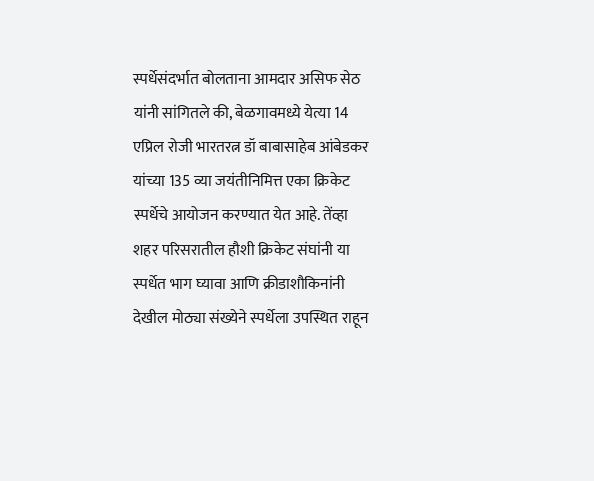स्पर्धेसंदर्भात बोलताना आमदार असिफ सेठ यांनी सांगितले की, बेळगावमध्ये येत्या 14 एप्रिल रोजी भारतरत्न डॉ बाबासाहेब आंबेडकर यांच्या 135 व्या जयंतीनिमित्त एका क्रिकेट स्पर्धेचे आयोजन करण्यात येत आहे. तेंव्हा शहर परिसरातील हौशी क्रिकेट संघांनी या स्पर्धेत भाग घ्यावा आणि क्रीडाशौकिनांनी देखील मोठ्या संख्येने स्पर्धेला उपस्थित राहून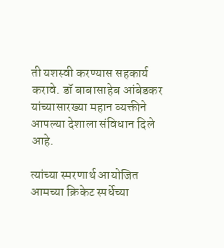ती यशस्वी करण्यास सहकार्य करावे. डॉ बाबासाहेब आंबेडकर यांच्यासारख्या महान व्यक्तीने आपल्या देशाला संविधान दिले आहे.

त्यांच्या स्मरणार्थ आयोजित आमच्या क्रिकेट स्पर्धेच्या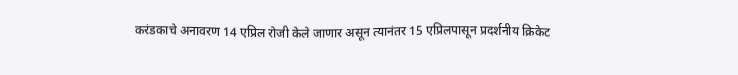करंडकाचे अनावरण 14 एप्रिल रोजी केले जाणार असून त्यानंतर 15 एप्रिलपासून प्रदर्शनीय क्रिकेट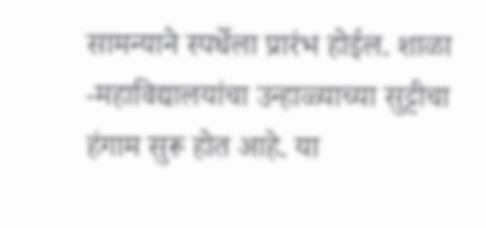सामन्याने स्पर्धेला प्रारंभ होईल. शाळा -महाविद्यालयांचा उन्हाळ्याच्या सुट्टीचा हंगाम सुरू होत आहे. या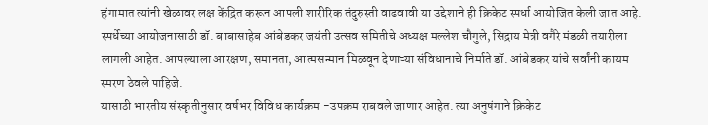हंगामात त्यांनी खेळावर लक्ष केंद्रित करून आपली शारीरिक तंदुरुस्ती वाढवावी या उद्देशाने ही क्रिकेट स्पर्धा आयोजित केली जात आहे. स्पर्धेच्या आयोजनासाठी डॉ. बाबासाहेब आंबेडकर जयंती उत्सव समितीचे अध्यक्ष मल्लेश चौगुले, सिद्राय मेत्री वगैरे मंडळी तयारीला लागली आहेत. आपल्याला आरक्षण, समानता, आत्मसन्मान मिळवून देणाऱ्या संविधानाचे निर्माते डॉ. आंबेडकर यांचे सर्वांनी कायम स्मरण ठेवले पाहिजे.
यासाठी भारतीय संस्कृतीनुसार वर्षभर विविध कार्यक्रम -उपक्रम राबवले जाणार आहेत. त्या अनुषंगाने क्रिकेट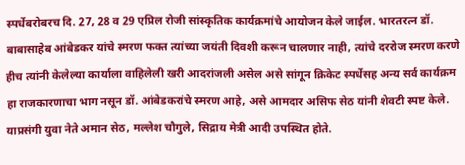स्पर्धेबरोबरच दि. 27, 28 व 29 एप्रिल रोजी सांस्कृतिक कार्यक्रमांचे आयोजन केले जाईल. भारतरत्न डॉ. बाबासाहेब आंबेडकर यांचे स्मरण फक्त त्यांच्या जयंती दिवशी करून चालणार नाही, त्यांचे दररोज स्मरण करणे हीच त्यांनी केलेल्या कार्याला वाहिलेली खरी आदरांजली असेल असे सांगून क्रिकेट स्पर्धेसह अन्य सर्व कार्यक्रम हा राजकारणाचा भाग नसून डॉ. आंबेडकरांचे स्मरण आहे, असे आमदार असिफ सेठ यांनी शेवटी स्पष्ट केले. याप्रसंगी युवा नेते अमान सेठ, मल्लेश चौगुले, सिद्राय मेत्री आदी उपस्थित होते.